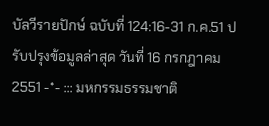บัลวีรายปักษ์ ฉบับที่ 124:16-31 ก.ค.51 ปรับปรุงข้อมูลล่าสุด วันที่ 16 กรกฎาคม 2551 -*- ::: มหกรรมธรรมชาติ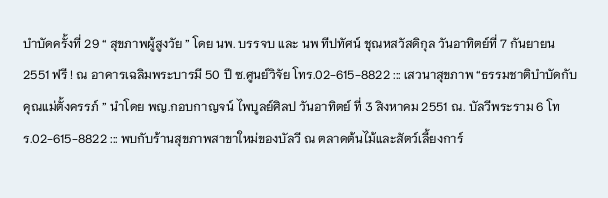บำบัดครั้งที่ 29 “ สุขภาพผู้สูงวัย ” โดย นพ. บรรจบ และ นพ ทีปทัศน์ ชุณหสวัสดิกุล วันอาทิตย์ที่ 7 กันยายน 2551 ฟรี ! ณ อาคารเฉลิมพระบารมี 50 ปี ซ.ศูนย์วิจัย โทร.02-615-8822 ::: เสวนาสุขภาพ “ธรรมชาติบำบัดกับคุณแม่ตั้งครรภ์ ” นำโดย พญ.กอบกาญจน์ ไพบูลย์ศิลป วันอาทิตย์ ที่ 3 สิงหาคม 2551 ณ. บัลวีพระราม 6 โทร.02-615-8822 ::: พบกับร้านสุขภาพสาขาใหม่ของบัลวี ณ ตลาดต้นไม้และสัตว์เลี้ยงการ์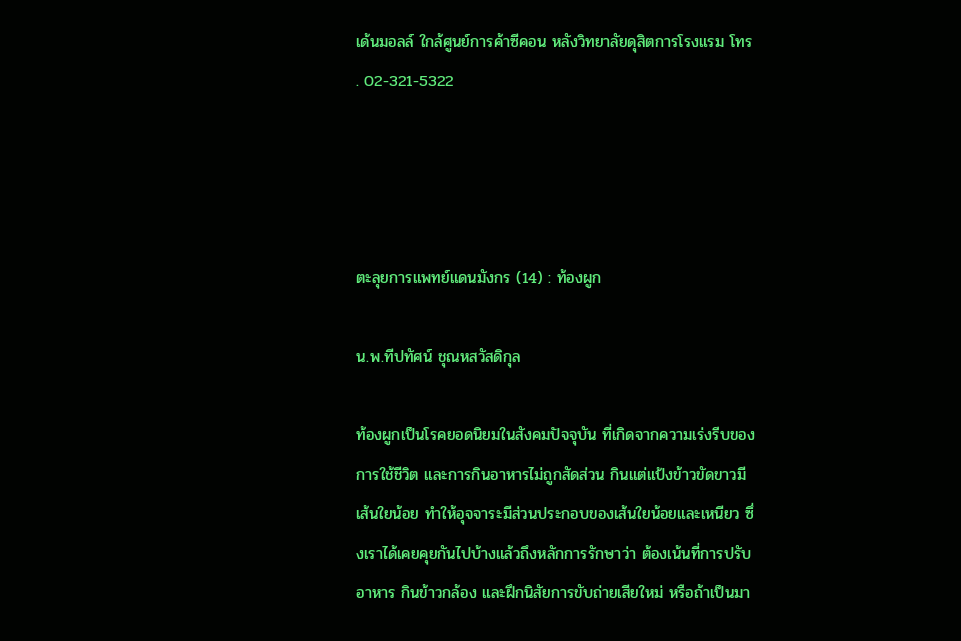เด้นมอลล์ ใกล้ศูนย์การค้าซีคอน หลังวิทยาลัยดุสิตการโรงแรม โทร . 02-321-5322




ตะลุยการแพทย์แดนมังกร (14) : ท้องผูก

น.พ.ทีปทัศน์ ชุณหสวัสดิกุล

ท้องผูกเป็นโรคยอดนิยมในสังคมปัจจุบัน ที่เกิดจากความเร่งรีบของการใช้ชีวิต และการกินอาหารไม่ถูกสัดส่วน กินแต่แป้งข้าวขัดขาวมีเส้นใยน้อย ทำให้อุจจาระมีส่วนประกอบของเส้นใยน้อยและเหนียว ซึ่งเราได้เคยคุยกันไปบ้างแล้วถึงหลักการรักษาว่า ต้องเน้นที่การปรับอาหาร กินข้าวกล้อง และฝึกนิสัยการขับถ่ายเสียใหม่ หรือถ้าเป็นมา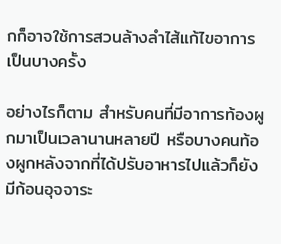กก็อาจใช้การสวนล้างลำไส้แก้ไขอาการเป็นบางครั้ง

อย่างไรก็ตาม สำหรับคนที่มีอาการท้องผูกมาเป็นเวลานานหลายปี หรือบางคนท้องผูกหลังจากที่ได้ปรับอาหารไปแล้วก็ยังมีก้อนอุจจาระ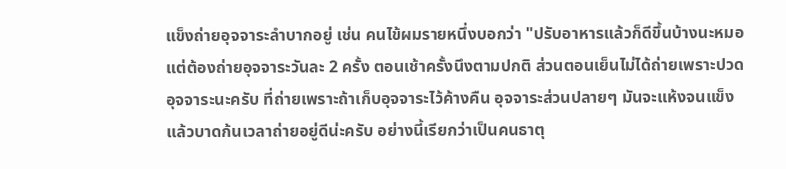แข็งถ่ายอุจจาระลำบากอยู่ เช่น คนไข้ผมรายหนึ่งบอกว่า "ปรับอาหารแล้วก็ดีขึ้นบ้างนะหมอ แต่ต้องถ่ายอุจจาระวันละ 2 ครั้ง ตอนเช้าครั้งนึงตามปกติ ส่วนตอนเย็นไม่ได้ถ่ายเพราะปวดอุจจาระนะครับ ที่ถ่ายเพราะถ้าเก็บอุจจาระไว้ค้างคืน อุจจาระส่วนปลายๆ มันจะแห้งจนแข็งแล้วบาดก้นเวลาถ่ายอยู่ดีน่ะครับ อย่างนี้เรียกว่าเป็นคนธาตุ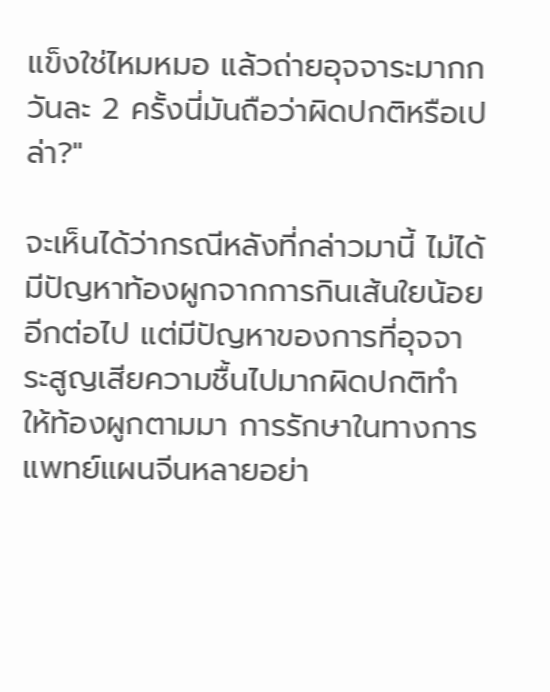แข็งใช่ไหมหมอ แล้วถ่ายอุจจาระมากกวันละ 2 ครั้งนี่มันถือว่าผิดปกติหรือเปล่า?"

จะเห็นได้ว่ากรณีหลังที่กล่าวมานี้ ไม่ได้มีปัญหาท้องผูกจากการกินเส้นใยน้อยอีกต่อไป แต่มีปัญหาของการที่อุจจาระสูญเสียความชื้นไปมากผิดปกติทำให้ท้องผูกตามมา การรักษาในทางการแพทย์แผนจีนหลายอย่า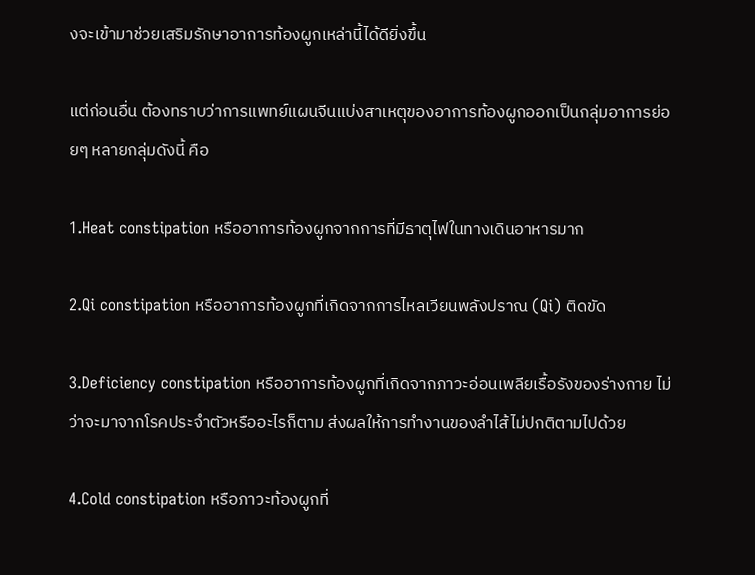งจะเข้ามาช่วยเสริมรักษาอาการท้องผูกเหล่านี้ได้ดียิ่งขึ้น

แต่ก่อนอื่น ต้องทราบว่าการแพทย์แผนจีนแบ่งสาเหตุของอาการท้องผูกออกเป็นกลุ่มอาการย่อยๆ หลายกลุ่มดังนี้ คือ

1.Heat constipation หรืออาการท้องผูกจากการที่มีธาตุไฟในทางเดินอาหารมาก

2.Qi constipation หรืออาการท้องผูกที่เกิดจากการไหลเวียนพลังปราณ (Qi) ติดขัด

3.Deficiency constipation หรืออาการท้องผูกที่เกิดจากภาวะอ่อนเพลียเรื้อรังของร่างกาย ไม่ว่าจะมาจากโรคประจำตัวหรืออะไรก็ตาม ส่งผลให้การทำงานของลำไส้ไม่ปกติตามไปด้วย

4.Cold constipation หรือภาวะท้องผูกที่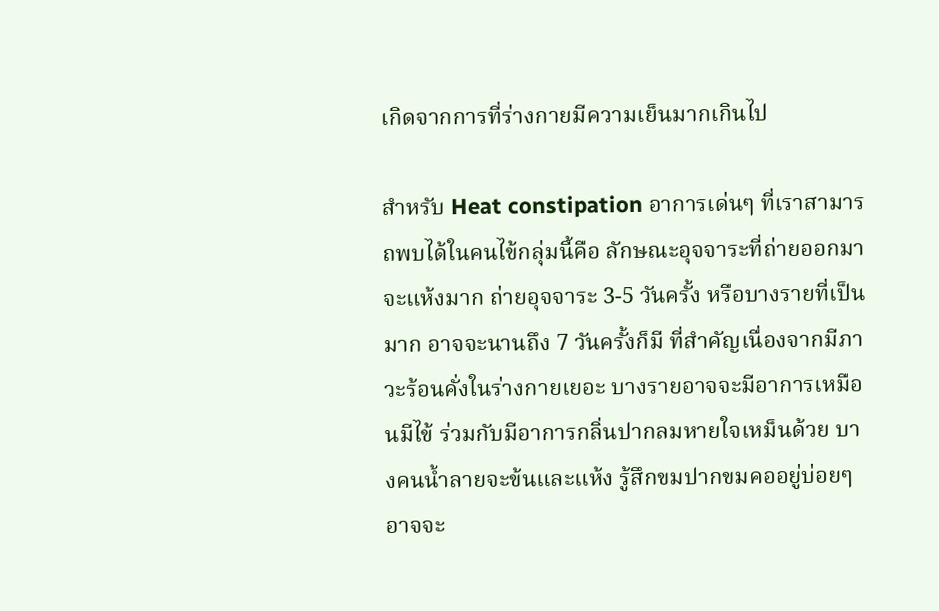เกิดจากการที่ร่างกายมีความเย็นมากเกินไป

สำหรับ Heat constipation อาการเด่นๆ ที่เราสามารถพบได้ในคนไข้กลุ่มนี้คือ ลักษณะอุจจาระที่ถ่ายออกมาจะแห้งมาก ถ่ายอุจจาระ 3-5 วันครั้ง หรือบางรายที่เป็นมาก อาจจะนานถึง 7 วันครั้งก็มี ที่สำคัญเนื่องจากมีภาวะร้อนคั่งในร่างกายเยอะ บางรายอาจจะมีอาการเหมือนมีไข้ ร่วมกับมีอาการกลิ่นปากลมหายใจเหม็นด้วย บางคนน้ำลายจะข้นและแห้ง รู้สึกขมปากขมคออยู่บ่อยๆ อาจจะ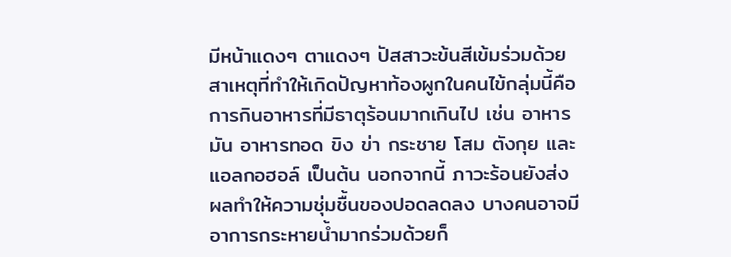มีหน้าแดงๆ ตาแดงๆ ปัสสาวะข้นสีเข้มร่วมด้วย สาเหตุที่ทำให้เกิดปัญหาท้องผูกในคนไข้กลุ่มนี้คือ การกินอาหารที่มีธาตุร้อนมากเกินไป เช่น อาหารมัน อาหารทอด ขิง ข่า กระชาย โสม ตังกุย และแอลกอฮอล์ เป็นต้น นอกจากนี้ ภาวะร้อนยังส่งผลทำให้ความชุ่มชื้นของปอดลดลง บางคนอาจมีอาการกระหายน้ำมากร่วมด้วยก็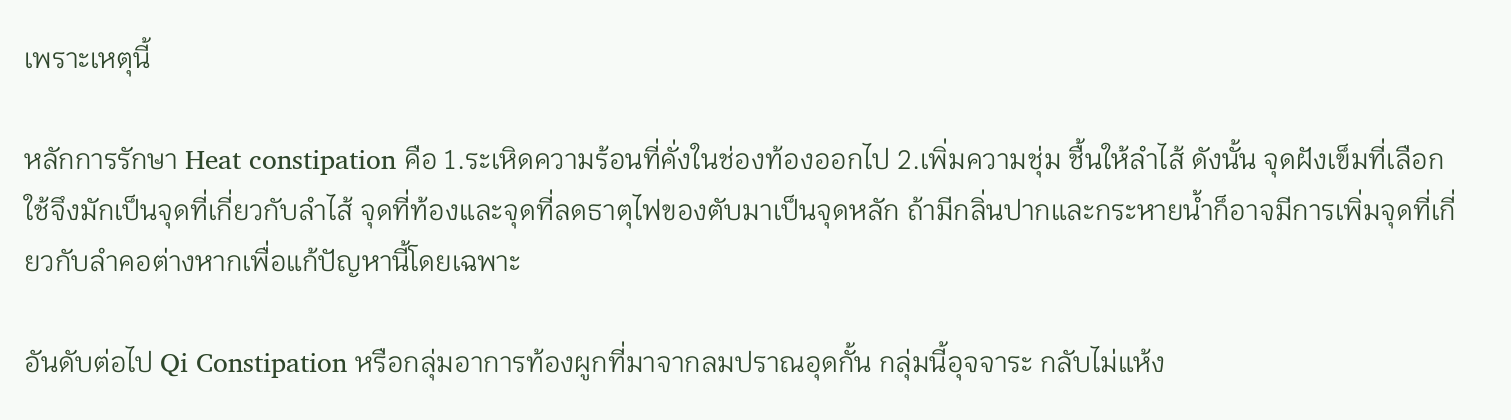เพราะเหตุนี้

หลักการรักษา Heat constipation คือ 1.ระเหิดความร้อนที่คั่งในช่องท้องออกไป 2.เพิ่มความชุ่ม ชื้นให้ลำไส้ ดังนั้น จุดฝังเข็มที่เลือกใช้จึงมักเป็นจุดที่เกี่ยวกับลำไส้ จุดที่ท้องและจุดที่ลดธาตุไฟของตับมาเป็นจุดหลัก ถ้ามีกลิ่นปากและกระหายน้ำก็อาจมีการเพิ่มจุดที่เกี่ยวกับลำคอต่างหากเพื่อแก้ปัญหานี้โดยเฉพาะ

อันดับต่อไป Qi Constipation หรือกลุ่มอาการท้องผูกที่มาจากลมปราณอุดกั้น กลุ่มนี้อุจจาระ กลับไม่แห้ง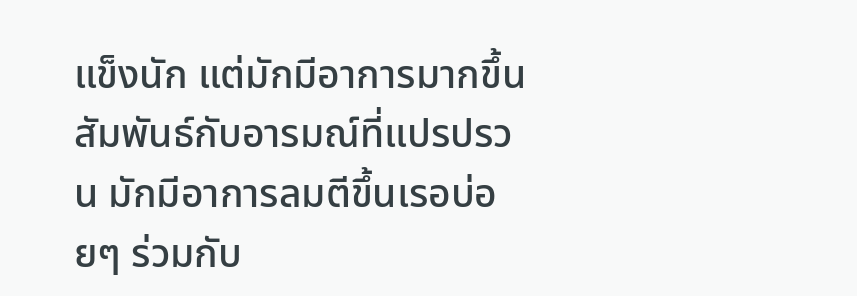แข็งนัก แต่มักมีอาการมากขึ้นสัมพันธ์กับอารมณ์ที่แปรปรวน มักมีอาการลมตีขึ้นเรอบ่อยๆ ร่วมกับ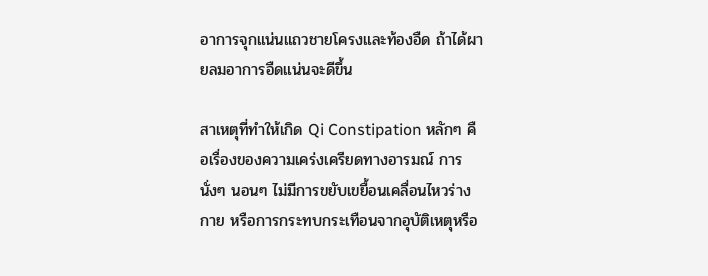อาการจุกแน่นแถวชายโครงและท้องอืด ถ้าได้ผายลมอาการอืดแน่นจะดีขึ้น

สาเหตุที่ทำให้เกิด Qi Constipation หลักๆ คือเรื่องของความเคร่งเครียดทางอารมณ์ การนั่งๆ นอนๆ ไม่มีการขยับเขยื้อนเคลื่อนไหวร่างกาย หรือการกระทบกระเทือนจากอุบัติเหตุหรือ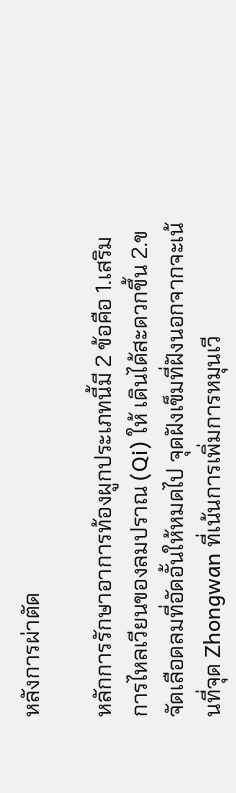หลังการผ่าตัด

หลักการรักษาอาการท้องผูกประเภทนี้มี 2 ข้อคือ 1.เสริมการไหลเวียนของลมปราณ (Qi) ให้ เดินได้สะดวกขึ้น 2.ขจัดเลือดลมที่อัดอั้นให้หมดไป จุดฝังเข็มที่ฝังนอกจากจะเน้นที่จุด Zhongwan ที่เน้นการเพิ่มการหมุนเวี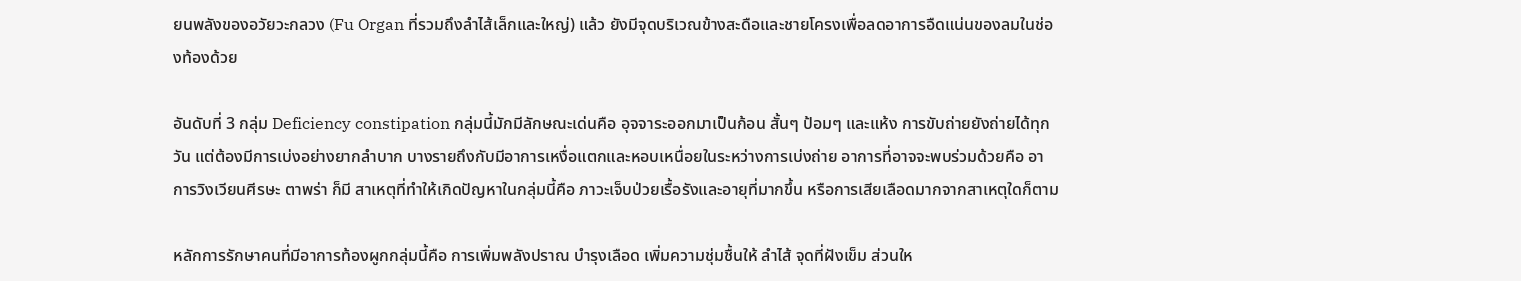ยนพลังของอวัยวะกลวง (Fu Organ ที่รวมถึงลำไส้เล็กและใหญ่) แล้ว ยังมีจุดบริเวณข้างสะดือและชายโครงเพื่อลดอาการอืดแน่นของลมในช่องท้องด้วย

อันดับที่ 3 กลุ่ม Deficiency constipation กลุ่มนี้มักมีลักษณะเด่นคือ อุจจาระออกมาเป็นก้อน สั้นๆ ป้อมๆ และแห้ง การขับถ่ายยังถ่ายได้ทุกวัน แต่ต้องมีการเบ่งอย่างยากลำบาก บางรายถึงกับมีอาการเหงื่อแตกและหอบเหนื่อยในระหว่างการเบ่งถ่าย อาการที่อาจจะพบร่วมด้วยคือ อาการวิงเวียนศีรษะ ตาพร่า ก็มี สาเหตุที่ทำให้เกิดปัญหาในกลุ่มนี้คือ ภาวะเจ็บป่วยเรื้อรังและอายุที่มากขึ้น หรือการเสียเลือดมากจากสาเหตุใดก็ตาม

หลักการรักษาคนที่มีอาการท้องผูกกลุ่มนี้คือ การเพิ่มพลังปราณ บำรุงเลือด เพิ่มความชุ่มชื้นให้ ลำไส้ จุดที่ฝังเข็ม ส่วนให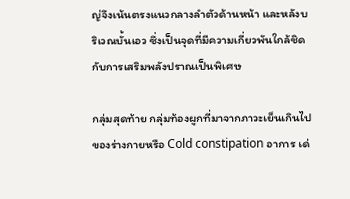ญ่จึงเน้นตรงแนวกลางลำตัวด้านหน้า และหลังบริเวณบั้นเอว ซึ่งเป็นจุดที่มีความเกี่ยวพันใกล้ชิดกับการเสริมพลังปราณเป็นพิเศษ

กลุ่มสุดท้าย กลุ่มท้องผูกที่มาจากภาวะเย็นเกินไปของร่างกายหรือ Cold constipation อาการ เด่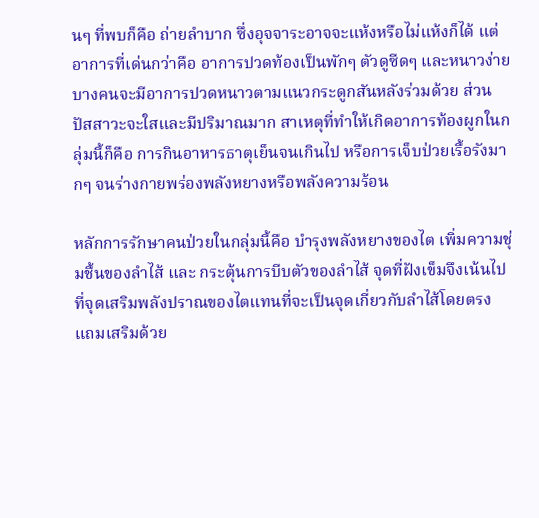นๆ ที่พบก็คือ ถ่ายลำบาก ซึ่งอุจจาระอาจจะแห้งหรือไม่แห้งก็ได้ แต่อาการที่เด่นกว่าคือ อาการปวดท้องเป็นพักๆ ตัวดูซีดๆ และหนาวง่าย บางคนจะมีอาการปวดหนาวตามแนวกระดูกสันหลังร่วมด้วย ส่วนปัสสาวะจะใสและมีปริมาณมาก สาเหตุที่ทำให้เกิดอาการท้องผูกในกลุ่มนี้ก็คือ การกินอาหารธาตุเย็นจนเกินไป หรือการเจ็บป่วยเรื้อรังมากๆ จนร่างกายพร่องพลังหยางหรือพลังความร้อน

หลักการรักษาคนป่วยในกลุ่มนี้คือ บำรุงพลังหยางของไต เพิ่มความชุ่มชื้นของลำไส้ และ กระตุ้นการบีบตัวของลำไส้ จุดที่ฝังเข็มจึงเน้นไปที่จุดเสริมพลังปราณของไตแทนที่จะเป็นจุดเกี่ยวกับลำไส้โดยตรง แถมเสริมด้วย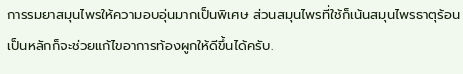การรมยาสมุนไพรให้ความอบอุ่นมากเป็นพิเศษ ส่วนสมุนไพรที่ใช้ก็เน้นสมุนไพรธาตุร้อนเป็นหลักก็จะช่วยแก้ไขอาการท้องผูกให้ดีขึ้นได้ครับ.